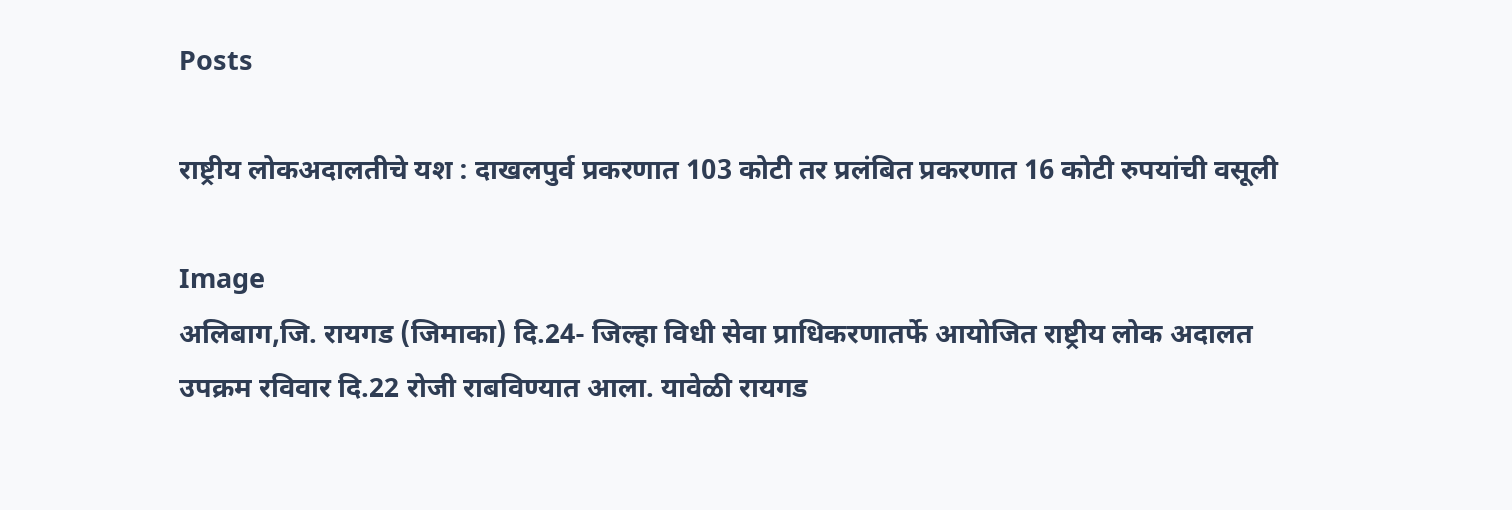Posts

राष्ट्रीय लोकअदालतीचे यश : दाखलपुर्व प्रकरणात 103 कोटी तर प्रलंबित प्रकरणात 16 कोटी रुपयांची वसूली

Image
अलिबाग,जि. रायगड (जिमाका) दि.24- जिल्हा विधी सेवा प्राधिकरणातर्फे आयोजित राष्ट्रीय लोक अदालत उपक्रम रविवार दि.22 रोजी राबविण्यात आला. यावेळी रायगड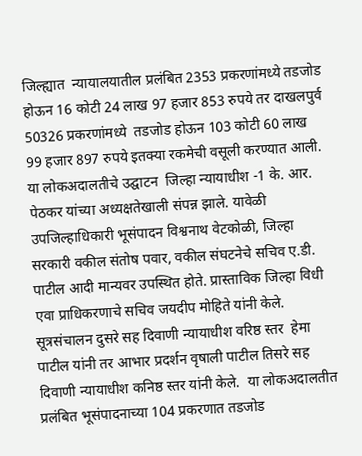जिल्ह्यात  न्यायालयातील प्रलंबित 2353 प्रकरणांमध्ये तडजोड होऊन 16 कोटी 24 लाख 97 हजार 853 रुपये तर दाखलपुर्व 50326 प्रकरणांमध्ये  तडजोड होऊन 103 कोटी 60 लाख 99 हजार 897 रुपये इतक्या रकमेची वसूली करण्यात आली.  या लोकअदालतीचे उद्घाटन  जिल्हा न्यायाधीश -1 के. आर. पेठकर यांच्या अध्यक्षतेखाली संपन्न झाले. यावेळी  उपजिल्हाधिकारी भूसंपादन विश्वनाथ वेटकोळी, जिल्हा सरकारी वकील संतोष पवार, वकील संघटनेचे सचिव ए.डी. पाटील आदी मान्यवर उपस्थित होते. प्रास्ताविक जिल्हा विधी एवा प्राधिकरणाचे सचिव जयदीप मोहिते यांनी केले. सूत्रसंचालन दुसरे सह दिवाणी न्यायाधीश वरिष्ठ स्तर  हेमा पाटील यांनी तर आभार प्रदर्शन वृषाली पाटील तिसरे सह दिवाणी न्यायाधीश कनिष्ठ स्तर यांनी केले.  या लोकअदालतीत प्रलंबित भूसंपादनाच्या 104 प्रकरणात तडजोड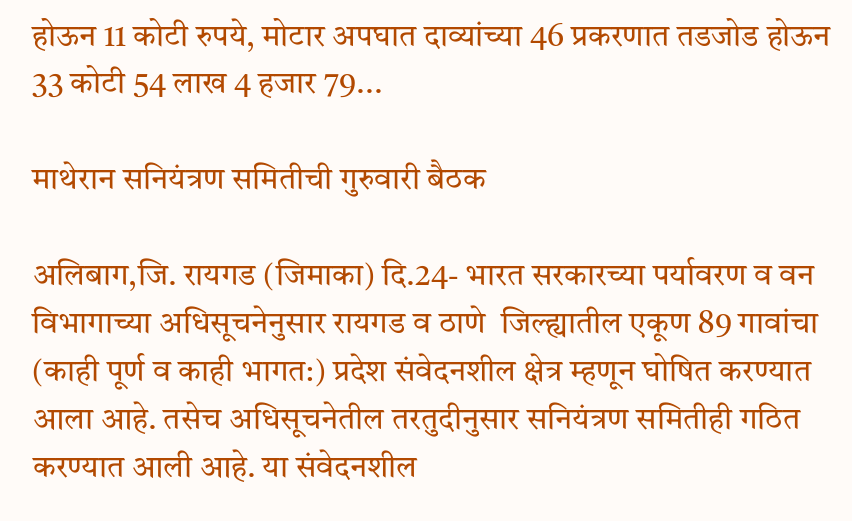होऊन 11 कोटी रुपये, मोटार अपघात दाव्यांच्या 46 प्रकरणात तडजोड होऊन 33 कोटी 54 लाख 4 हजार 79...

माथेरान सनियंत्रण समितीची गुरुवारी बैठक

अलिबाग,जि. रायगड (जिमाका) दि.24- भारत सरकारच्या पर्यावरण व वन विभागाच्या अधिसूचनेनुसार रायगड व ठाणे  जिल्ह्यातील एकूण 89 गावांचा (काही पूर्ण व काही भागत:) प्रदेश संवेदनशील क्षेत्र म्हणून घोषित करण्यात आला आहे. तसेच अधिसूचनेतील तरतुदीनुसार सनियंत्रण समितीही गठित करण्यात आली आहे. या संवेदनशील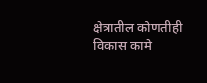क्षेत्रातील कोणतीही विकास कामे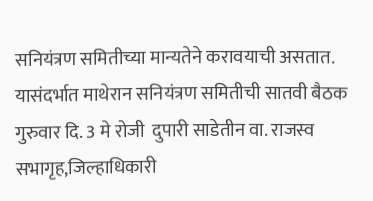सनियंत्रण समितीच्या मान्यतेने करावयाची असतात. यासंदर्भात माथेरान सनियंत्रण समितीची सातवी बैठक गुरुवार दि. 3 मे रोजी  दुपारी साडेतीन वा. राजस्व सभागृह,जिल्हाधिकारी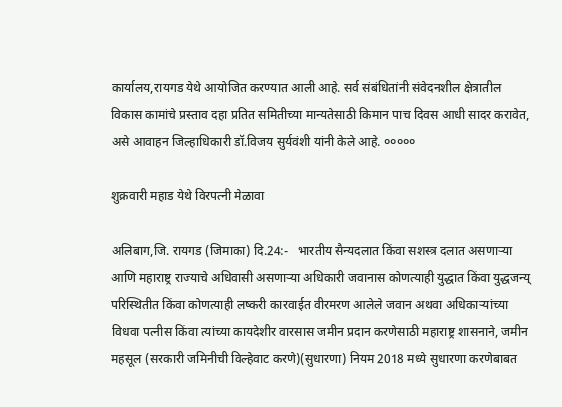कार्यालय,रायगड येथे आयोजित करण्यात आली आहे. सर्व संबंधितांनी संवेदनशील क्षेत्रातील विकास कामांचे प्रस्ताव दहा प्रतित समितीच्या मान्यतेसाठी किमान पाच दिवस आधी सादर करावेत, असे आवाहन जिल्हाधिकारी डॉ.विजय सुर्यवंशी यांनी केले आहे. ०००००

शुक्रवारी महाड येथे विरपत्नी मेळावा

अलिबाग,जि. रायगड (जिमाका) दि.24:-   भारतीय सैन्यदलात किंवा सशस्त्र दलात असणाऱ्या  आणि महाराष्ट्र राज्याचे अधिवासी असणाऱ्या अधिकारी जवानास कोणत्याही युद्धात किंवा युद्धजन्य् परिस्थितीत किंवा कोणत्याही लष्करी कारवाईत वीरमरण आलेले जवान अथवा अधिकाऱ्यांच्या विधवा पत्नीस किंवा त्यांच्या कायदेशीर वारसास जमीन प्रदान करणेसाठी महाराष्ट्र शासनाने, जमीन महसूल (सरकारी जमिनीची विल्हेवाट करणे)(सुधारणा) नियम 2018 मध्ये सुधारणा करणेबाबत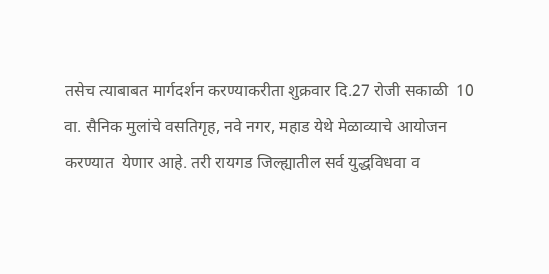तसेच त्याबाबत मार्गदर्शन करण्याकरीता शुक्रवार दि.27 रोजी सकाळी  10  वा. सैनिक मुलांचे वसतिगृह, नवे नगर, महाड येथे मेळाव्याचे आयोजन करण्यात  येणार आहे. तरी रायगड जिल्ह्यातील सर्व युद्धविधवा व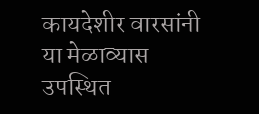कायदेशीर वारसांनी या मेळाव्यास उपस्थित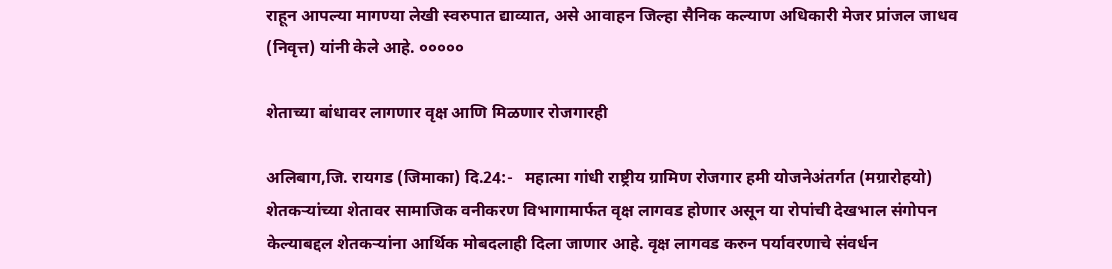राहून आपल्या मागण्या लेखी स्वरुपात द्याव्यात, असे आवाहन जिल्हा सैनिक कल्याण अधिकारी मेजर प्रांजल जाधव (निवृत्त) यांनी केले आहे. ०००००

शेताच्या बांधावर लागणार वृक्ष आणि मिळणार रोजगारही

अलिबाग,जि. रायगड (जिमाका) दि.24:-   महात्मा गांधी राष्ट्रीय ग्रामिण रोजगार हमी योजनेअंतर्गत (मग्रारोहयो) शेतकऱ्यांच्या शेतावर सामाजिक वनीकरण विभागामार्फत वृक्ष लागवड होणार असून या रोपांची देखभाल संगोपन केल्याबद्दल शेतकऱ्यांना आर्थिक मोबदलाही दिला जाणार आहे. वृक्ष लागवड करुन पर्यावरणाचे संवर्धन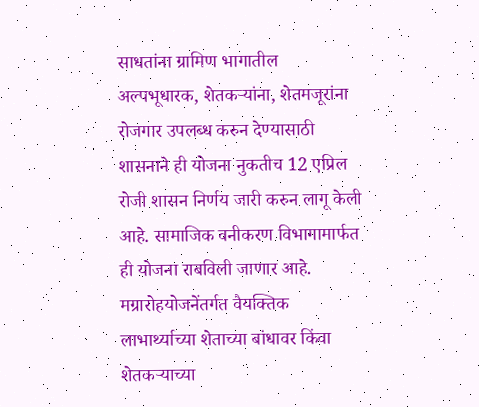साधतांना ग्रामिण भागातील अल्पभूधारक, शेतकऱ्यांना, शेतमजूरांना रोजगार उपलब्ध करुन देण्यासाठी शासनाने ही योजना नुकतीच 12 एप्रिल रोजी शासन निर्णय जारी करुन लागू केली आहे. सामाजिक वनीकरण विभागामार्फत ही योजना राबविली जाणार आहे. मग्रारोहयोजनेंतर्गत वैयक्तिक लाभार्थ्याच्या शेताच्या बांधावर किंवा शेतकऱ्याच्या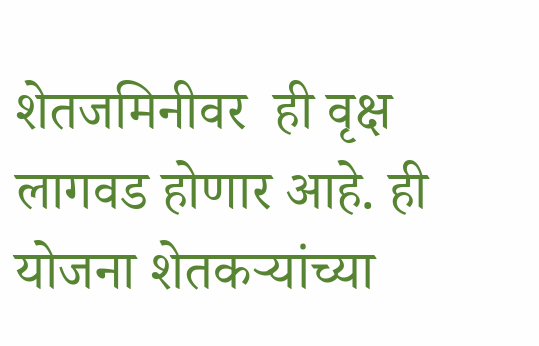शेतजमिनीवर  ही वृक्ष लागवड होणार आहे. ही योजना शेतकऱ्यांच्या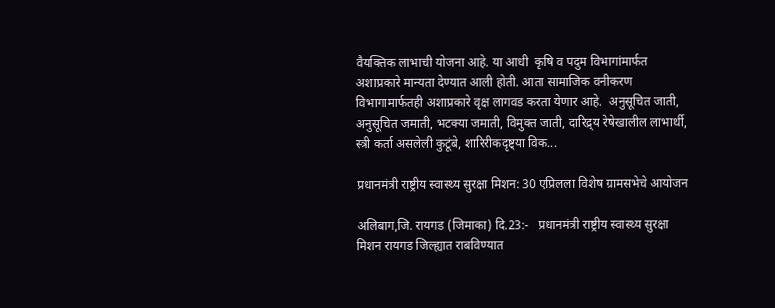वैयक्तिक लाभाची योजना आहे. या आधी  कृषि व पदुम विभागांमार्फत अशाप्रकारे मान्यता देण्यात आली होती. आता सामाजिक वनीकरण विभागामार्फतही अशाप्रकारे वृक्ष लागवड करता येणार आहे.  अनुसूचित जाती, अनुसूचित जमाती, भटक्या जमाती, विमुक्त जाती, दारिद्र्य रेषेखालील लाभार्थी,  स्त्री कर्ता असलेली कुटूंबे, शारिरीकदृष्ट्या विक...

प्रधानमंत्री राष्ट्रीय स्वास्थ्य सुरक्षा मिशन: 30 एप्रिलला विशेष ग्रामसभेचे आयोजन

अलिबाग,जि. रायगड (जिमाका) दि.23:-   प्रधानमंत्री राष्ट्रीय स्वास्थ्य सुरक्षा मिशन रायगड जिल्ह्यात राबविण्यात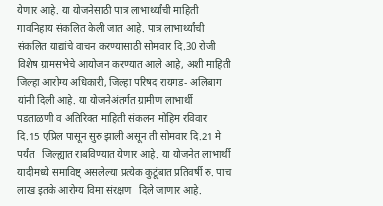येणार आहे. या योजनेसाठी पात्र लाभार्थ्यांची माहिती गावनिहाय संकलित केली जात आहे. पात्र लाभार्थ्यांची संकलित याद्यांचे वाचन करण्यासाठी सोमवार दि.30 रोजी विशेष ग्रामसभेचे आयोजन करण्यात आले आहे, अशी माहिती जिल्हा आरोग्य अधिकारी, जिल्हा परिषद रायगड- अलिबाग यांनी दिली आहे. या योजनेअंतर्गत ग्रामीण लाभार्थी पडताळणी व अतिरिक्त माहिती संकलन मोहिम रविवार दि.15 एप्रिल पासून सुरु झाली असून ती सोमवार दि.21 मे पर्यंत   जिल्ह्यात राबविण्यात येणार आहे. या योजनेत लाभार्थी यादीमध्ये समाविष्ट् असलेल्या प्रत्येक कुटूंबात प्रतिवर्षी रु. पाच लाख इतके आरोग्य विमा संरक्षण   दिले जाणार आहे.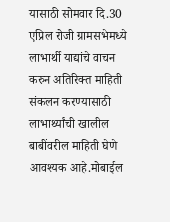यासाठी सोमवार दि.30 एप्रिल रोजी ग्रामसभेमध्ये लाभार्थी याद्यांचे वाचन करुन अतिरिक्त माहिती संकलन करण्यासाठी लाभार्थ्यांची खालील बाबींवरील माहिती घेणे आवश्यक आहे.मोबाईल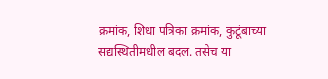क्रमांक, शिधा पत्रिका क्रमांक, कुटूंबाच्या सद्यस्थितीमधील बदल. तसेच या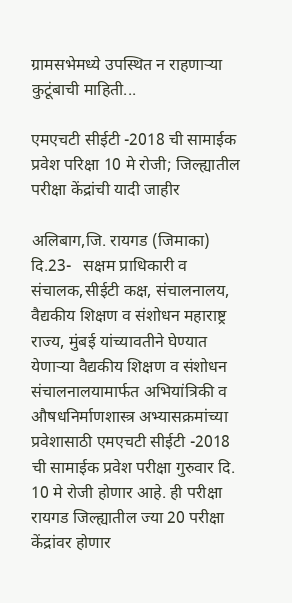ग्रामसभेमध्ये उपस्थित न राहणाऱ्या कुटूंबाची माहिती...

एमएचटी सीईटी -2018 ची सामाईक प्रवेश परिक्षा 10 मे रोजी; जिल्ह्यातील परीक्षा केंद्रांची यादी जाहीर

अलिबाग,जि. रायगड (जिमाका) दि.23-   सक्षम प्राधिकारी व संचालक,सीईटी कक्ष, संचालनालय, वैद्यकीय शिक्षण व संशोधन महाराष्ट्र राज्य, मुंबई यांच्यावतीने घेण्यात येणाऱ्या वैद्यकीय शिक्षण व संशोधन संचालनालयामार्फत अभियांत्रिकी व औषधनिर्माणशास्त्र अभ्यासक्रमांच्या प्रवेशासाठी एमएचटी सीईटी -2018 ची सामाईक प्रवेश परीक्षा गुरुवार दि. 10 मे रोजी होणार आहे. ही परीक्षा रायगड जिल्ह्यातील ज्या 20 परीक्षा केंद्रांवर होणार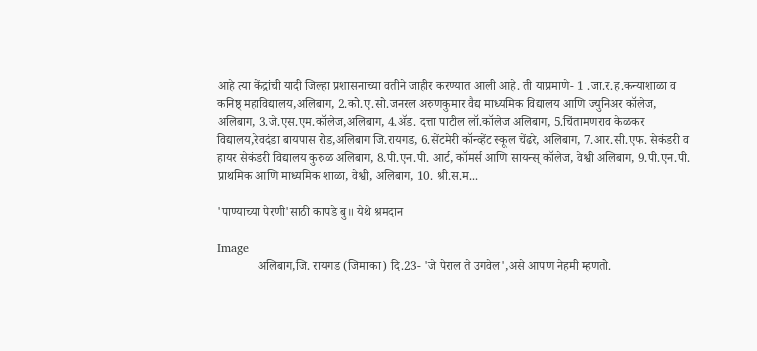आहे त्या केंद्रांची यादी जिल्हा प्रशासनाच्या वतीने जाहीर करण्यात आली आहे. ती याप्रमाणे- 1 .जा.र.ह.कन्याशाळा व कनिष्ठ् महाविद्यालय,अलिबाग, 2.को.ए.सो.जनरल अरुणकुमार वैद्य माध्यमिक विद्यालय आणि ज्युनिअर कॉलेज, अलिबाग, 3.जे.एस.एम.कॉलेज,अलिबाग, 4.ॲड. दत्ता पाटील लॉ.कॉलेज अलिबाग, 5.चिंतामणराव केळकर विद्यालय,रेवदंडा बायपास रोड,अलिबाग जि.रायगड, 6.सेंटमेरी कॉन्व्हेंट स्कूल चेंढरे, अलिबाग, 7.आर.सी.एफ. सेकंडरी व हायर सेकंडरी विद्यालय कुरुळ अलिबाग, 8.पी.एन.पी. आर्ट, कॉमर्स आणि सायन्स् कॉलेज, वेश्वी अलिबाग, 9.पी.एन.पी. प्राथमिक आणि माध्यमिक शाळा, वेश्वी, अलिबाग, 10. श्री.स.म...

'पाण्याच्या पेरणी'साठी कापडे बु॥ येथे श्रमदान

Image
             अलिबाग,जि. रायगड (जिमाका) दि.23- 'जे पेराल ते उगवेल',असे आपण नेहमी म्हणतो.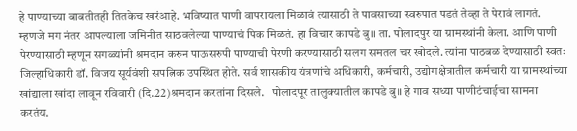हे पाण्याच्या बाबतीतही तितकेच खरंआहे. भविष्यात पाणी वापरायला मिळावं त्यासाठी ते पावसाच्या स्वरुपात पडतं तेव्हा ते पेरावं लागतं. म्हणजे मग नंतर आपल्याला जमिनीत साठवलेल्या पाण्याचं पिक मिळतं. हा विचार कापडे बु॥ ता. पोलादपुर या ग्रामस्थांनी केला. आणि पाणी पेरण्यासाठी म्हणून सगळ्यांनी श्रमदान करुन पाऊसरुपी पाण्याची पेरणी करण्यासाठी सलग समतल चर खोदले. त्यांना पाठबळ देण्यासाठी स्वतः जिल्हाधिकारी डॉ. विजय सूर्यवंशी सपत्निक उपस्थित होते. सर्व शासकीय यंत्रणांचे अधिकारी, कर्मचारी, उद्योगक्षेत्रातील कर्मचारी या ग्रामस्थांच्या खांद्याला खांदा लावून रविवारी (दि.22)श्रमदान करतांना दिसले.   पोलादपूर तालुक्यातील कापडे बु॥ हे गाव सध्या पाणीटंचाईचा सामना करतंय.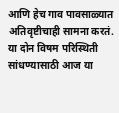आणि हेच गाव पावसाळ्यात अतिवृष्टीचाही सामना करतं. या दोन विषम परिस्थिती सांधण्यासाठी आज या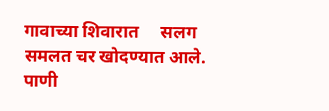गावाच्या शिवारात     सलग समलत चर खोदण्यात आले. पाणी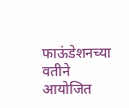फाऊंडेशनच्या वतीने आयोजित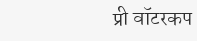प्री वॉटरकप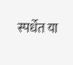स्पर्धेत या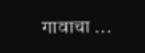गावाचा ...